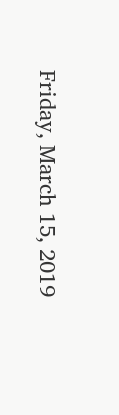Friday, March 15, 2019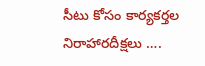సీటు కోసం కార్యకర్తల నిరాహారదీక్షలు ….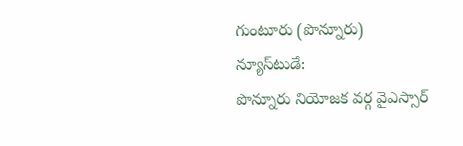గుంటూరు (పొన్నూరు) న్యూస్‌టుడే:
పొన్నూరు నియోజక వర్గ వైఎస్సార్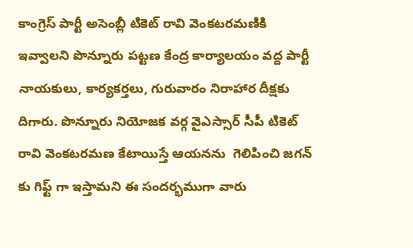కాంగ్రెస్ పార్టీ అసెంబ్లీ టికెట్ రావి వెంకటరమణికి ఇవ్వాలని పొన్నూరు పట్టణ కేంద్ర కార్యాలయం వద్ద పార్టీ నాయకులు, కార్యకర్తలు, గురువారం నిరాహార దీక్షకు దిగారు. పొన్నూరు నియోజక వర్గ వైఎస్సార్ సీపీ టికెట్ రావి వెంకటరమణ కేటాయిస్తే ఆయనను  గెలిపించి జగన్ కు గిఫ్ట్ గా ఇస్తామని ఈ సందర్భముగా వారు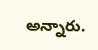అన్నారు.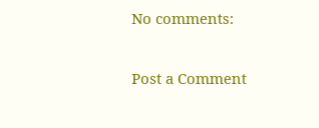No comments:

Post a Comment